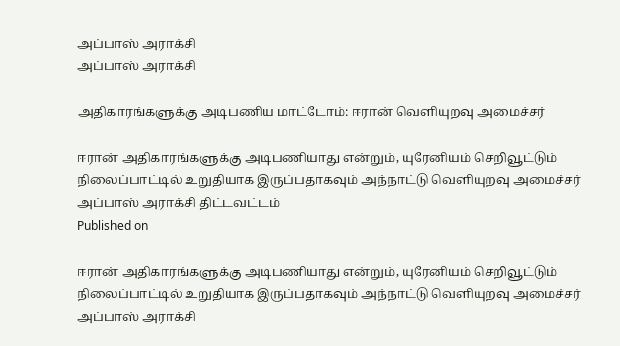அப்பாஸ் அராக்சி
அப்பாஸ் அராக்சி

அதிகாரங்களுக்கு அடிபணிய மாட்டோம்: ஈரான் வெளியுறவு அமைச்சர்

ஈரான் அதிகாரங்களுக்கு அடிபணியாது என்றும், யுரேனியம் செறிவூட்டும் நிலைப்பாட்டில் உறுதியாக இருப்பதாகவும் அந்நாட்டு வெளியுறவு அமைச்சர் அப்பாஸ் அராக்சி திட்டவட்டம்
Published on

ஈரான் அதிகாரங்களுக்கு அடிபணியாது என்றும், யுரேனியம் செறிவூட்டும் நிலைப்பாட்டில் உறுதியாக இருப்பதாகவும் அந்நாட்டு வெளியுறவு அமைச்சர் அப்பாஸ் அராக்சி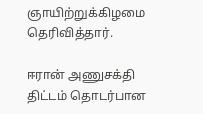ஞாயிற்றுக்கிழமை தெரிவித்தார்.

ஈரான் அணுசக்தி திட்டம் தொடர்பான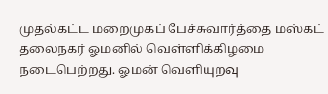முதல்கட்ட மறைமுகப் பேச்சுவார்த்தை மஸ்கட் தலைநகர் ஓமனில் வெள்ளிக்கிழமை நடைபெற்றது. ஓமன் வெளியுறவு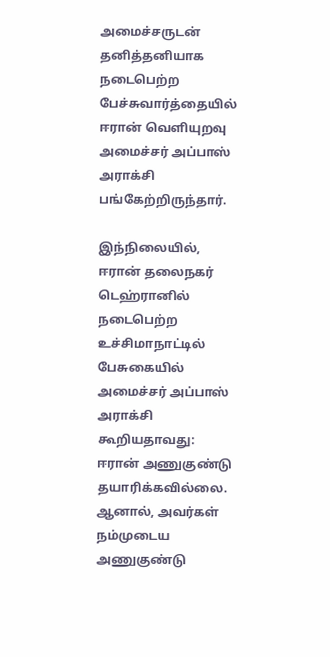அமைச்சருடன் தனித்தனியாக நடைபெற்ற பேச்சுவார்த்தையில் ஈரான் வெளியுறவு அமைச்சர் அப்பாஸ் அராக்சி பங்கேற்றிருந்தார்.

இந்நிலையில், ஈரான் தலைநகர் டெஹ்ரானில் நடைபெற்ற உச்சிமாநாட்டில் பேசுகையில் அமைச்சர் அப்பாஸ் அராக்சி கூறியதாவது: ஈரான் அணுகுண்டு தயாரிக்கவில்லை. ஆனால், அவர்கள் நம்முடைய அணுகுண்டு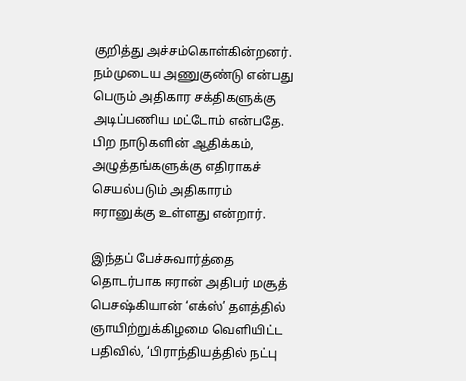குறித்து அச்சம்கொள்கின்றனர். நம்முடைய அணுகுண்டு என்பது பெரும் அதிகார சக்திகளுக்கு அடிப்பணிய மட்டோம் என்பதே. பிற நாடுகளின் ஆதிக்கம், அழுத்தங்களுக்கு எதிராகச் செயல்படும் அதிகாரம் ஈரானுக்கு உள்ளது என்றார்.

இந்தப் பேச்சுவார்த்தை தொடர்பாக ஈரான் அதிபர் மசூத் பெசஷ்கியான் ‘எக்ஸ்’ தளத்தில் ஞாயிற்றுக்கிழமை வெளியிட்ட பதிவில், ‘பிராந்தியத்தில் நட்பு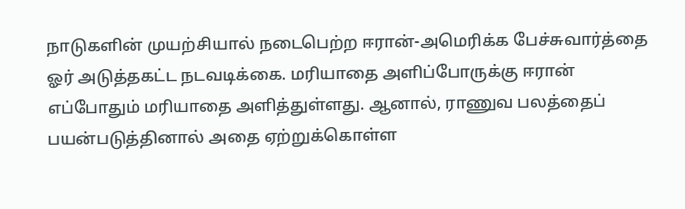நாடுகளின் முயற்சியால் நடைபெற்ற ஈரான்-அமெரிக்க பேச்சுவார்த்தை ஓர் அடுத்தகட்ட நடவடிக்கை. மரியாதை அளிப்போருக்கு ஈரான் எப்போதும் மரியாதை அளித்துள்ளது. ஆனால், ராணுவ பலத்தைப் பயன்படுத்தினால் அதை ஏற்றுக்கொள்ள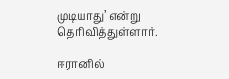முடியாது’ என்று தெரிவித்துள்ளார்.

ஈரானில்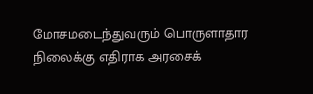மோசமடைந்துவரும் பொருளாதார நிலைக்கு எதிராக அரசைக்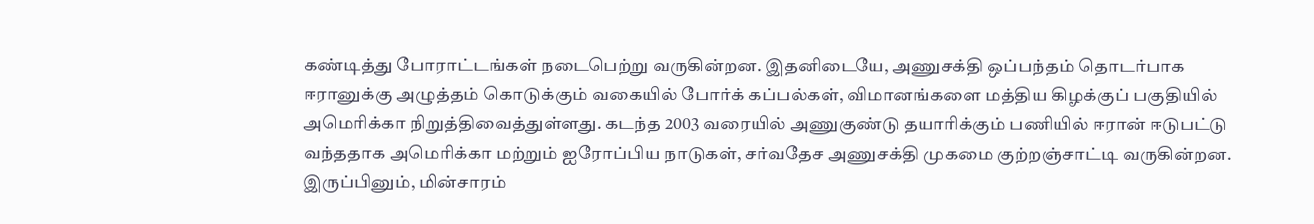கண்டித்து போராட்டங்கள் நடைபெற்று வருகின்றன. இதனிடையே, அணுசக்தி ஒப்பந்தம் தொடர்பாக ஈரானுக்கு அழுத்தம் கொடுக்கும் வகையில் போர்க் கப்பல்கள், விமானங்களை மத்திய கிழக்குப் பகுதியில் அமெரிக்கா நிறுத்திவைத்துள்ளது. கடந்த 2003 வரையில் அணுகுண்டு தயாரிக்கும் பணியில் ஈரான் ஈடுபட்டு வந்ததாக அமெரிக்கா மற்றும் ஐரோப்பிய நாடுகள், சர்வதேச அணுசக்தி முகமை குற்றஞ்சாட்டி வருகின்றன. இருப்பினும், மின்சாரம்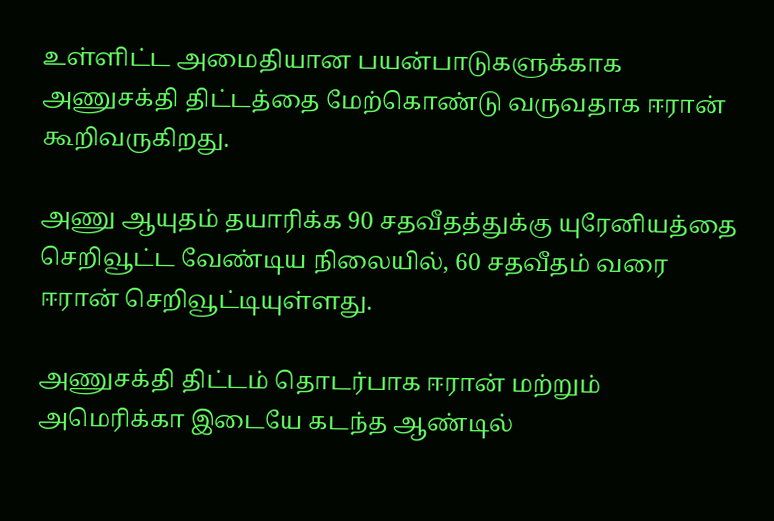உள்ளிட்ட அமைதியான பயன்பாடுகளுக்காக அணுசக்தி திட்டத்தை மேற்கொண்டு வருவதாக ஈரான் கூறிவருகிறது.

அணு ஆயுதம் தயாரிக்க 90 சதவீதத்துக்கு யுரேனியத்தை செறிவூட்ட வேண்டிய நிலையில், 60 சதவீதம் வரை ஈரான் செறிவூட்டியுள்ளது.

அணுசக்தி திட்டம் தொடர்பாக ஈரான் மற்றும் அமெரிக்கா இடையே கடந்த ஆண்டில்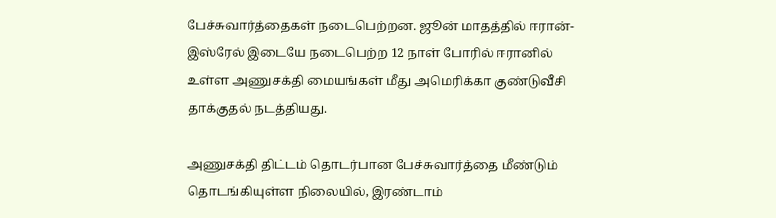பேச்சுவார்த்தைகள் நடைபெற்றன. ஜூன் மாதத்தில் ஈரான்-இஸ்ரேல் இடையே நடைபெற்ற 12 நாள் போரில் ஈரானில் உள்ள அணுசக்தி மையங்கள் மீது அமெரிக்கா குண்டுவீசி தாக்குதல் நடத்தியது.

அணுசக்தி திட்டம் தொடர்பான பேச்சுவார்த்தை மீண்டும் தொடங்கியுள்ள நிலையில், இரண்டாம்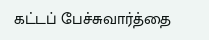கட்டப் பேச்சுவார்த்தை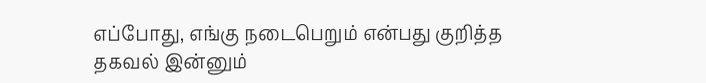எப்போது, எங்கு நடைபெறும் என்பது குறித்த தகவல் இன்னும்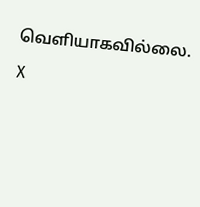வெளியாகவில்லை.

X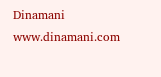Dinamani
www.dinamani.com